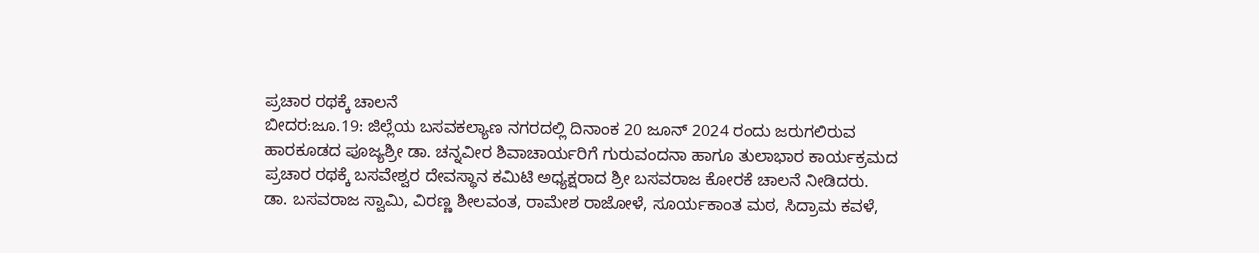ಪ್ರಚಾರ ರಥಕ್ಕೆ ಚಾಲನೆ
ಬೀದರ:ಜೂ.19: ಜಿಲ್ಲೆಯ ಬಸವಕಲ್ಯಾಣ ನಗರದಲ್ಲಿ ದಿನಾಂಕ 20 ಜೂನ್ 2024 ರಂದು ಜರುಗಲಿರುವ ಹಾರಕೂಡದ ಪೂಜ್ಯಶ್ರೀ ಡಾ. ಚನ್ನವೀರ ಶಿವಾಚಾರ್ಯರಿಗೆ ಗುರುವಂದನಾ ಹಾಗೂ ತುಲಾಭಾರ ಕಾರ್ಯಕ್ರಮದ ಪ್ರಚಾರ ರಥಕ್ಕೆ ಬಸವೇಶ್ವರ ದೇವಸ್ಥಾನ ಕಮಿಟಿ ಅಧ್ಯಕ್ಷರಾದ ಶ್ರೀ ಬಸವರಾಜ ಕೋರಕೆ ಚಾಲನೆ ನೀಡಿದರು.
ಡಾ. ಬಸವರಾಜ ಸ್ವಾಮಿ, ವಿರಣ್ಣ ಶೀಲವಂತ, ರಾಮೇಶ ರಾಜೋಳೆ, ಸೂರ್ಯಕಾಂತ ಮಠ, ಸಿದ್ರಾಮ ಕವಳೆ,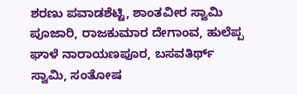ಶರಣು ಪವಾಡಶೆಟ್ಟಿ, ಶಾಂತವೀರ ಸ್ವಾಮಿ ಪೂಜಾರಿ, ರಾಜಕುಮಾರ ದೇಗಾಂವ, ಹುಲೆಪ್ಪ ಘಾಳೆ ನಾರಾಯಣಪೂರ, ಬಸವತಿರ್ಥ್ ಸ್ವಾಮಿ, ಸಂತೋಷ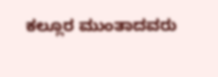ಕಲ್ಲೂರ ಮುಂತಾದವರು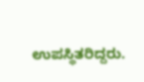ಉಪಸ್ಥಿತರಿದ್ದರು.